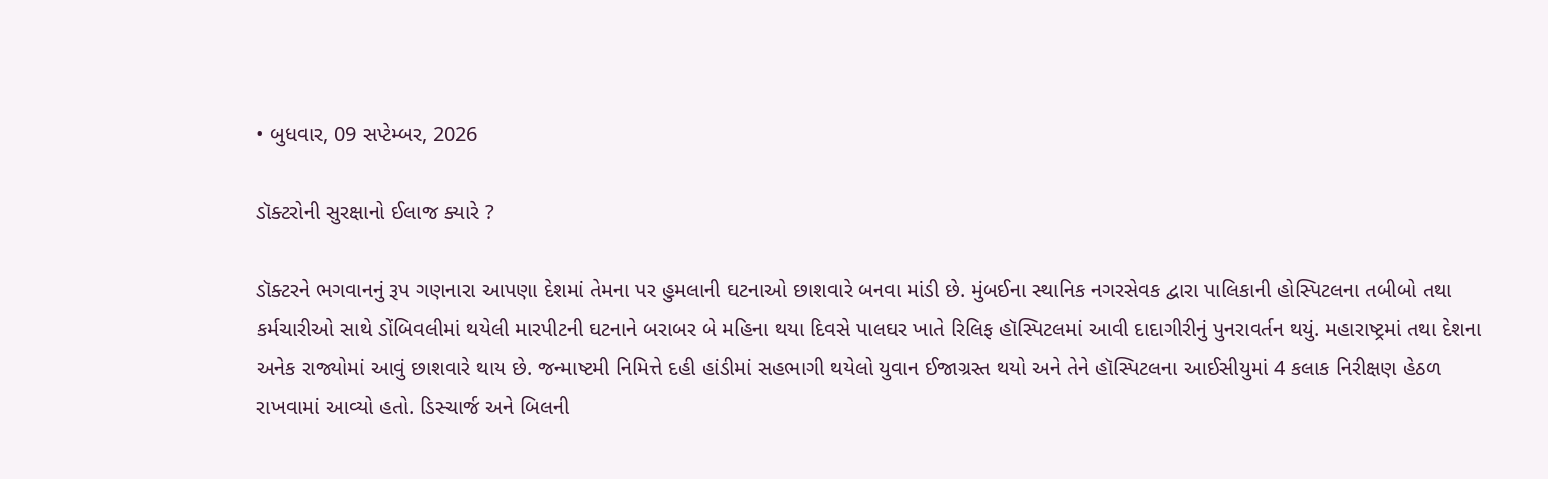• બુધવાર, 09 સપ્ટેમ્બર, 2026

ડૉક્ટરોની સુરક્ષાનો ઈલાજ ક્યારે ?

ડૉક્ટરને ભગવાનનું રૂપ ગણનારા આપણા દેશમાં તેમના પર હુમલાની ઘટનાઓ છાશવારે બનવા માંડી છે. મુંબઈના સ્થાનિક નગરસેવક દ્વારા પાલિકાની હોસ્પિટલના તબીબો તથા કર્મચારીઓ સાથે ડોંબિવલીમાં થયેલી મારપીટની ઘટનાને બરાબર બે મહિના થયા દિવસે પાલઘર ખાતે રિલિફ હૉસ્પિટલમાં આવી દાદાગીરીનું પુનરાવર્તન થયું. મહારાષ્ટ્રમાં તથા દેશના અનેક રાજ્યોમાં આવું છાશવારે થાય છે. જન્માષ્ટમી નિમિત્તે દહી હાંડીમાં સહભાગી થયેલો યુવાન ઈજાગ્રસ્ત થયો અને તેને હૉસ્પિટલના આઈસીયુમાં 4 કલાક નિરીક્ષણ હેઠળ રાખવામાં આવ્યો હતો. ડિસ્ચાર્જ અને બિલની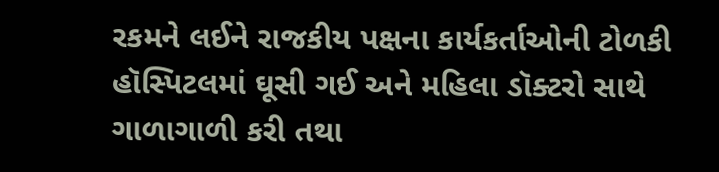રકમને લઈને રાજકીય પક્ષના કાર્યકર્તાઓની ટોળકી હૉસ્પિટલમાં ઘૂસી ગઈ અને મહિલા ડૉક્ટરો સાથે ગાળાગાળી કરી તથા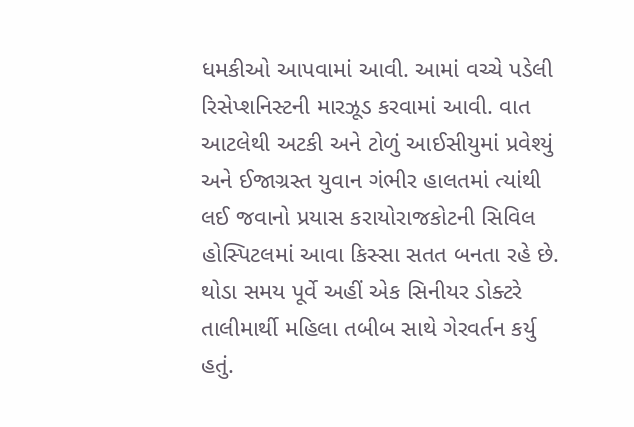ધમકીઓ આપવામાં આવી. આમાં વચ્ચે પડેલી રિસેપ્શનિસ્ટની મારઝૂડ કરવામાં આવી. વાત આટલેથી અટકી અને ટોળું આઈસીયુમાં પ્રવેશ્યું અને ઈજાગ્રસ્ત યુવાન ગંભીર હાલતમાં ત્યાંથી લઈ જવાનો પ્રયાસ કરાયોરાજકોટની સિવિલ હોસ્પિટલમાં આવા કિસ્સા સતત બનતા રહે છે. થોડા સમય પૂર્વે અહીં એક સિનીયર ડોક્ટરે તાલીમાર્થી મહિલા તબીબ સાથે ગેરવર્તન કર્યુ હતું.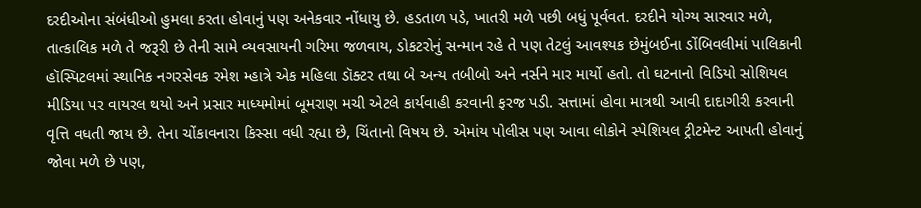દરદીઓના સંબંધીઓ હુમલા કરતા હોવાનું પણ અનેકવાર નોંધાયુ છે. હડતાળ પડે, ખાતરી મળે પછી બધું પૂર્વવત. દરદીને યોગ્ય સારવાર મળે, તાત્કાલિક મળે તે જરૂરી છે તેની સામે વ્યવસાયની ગરિમા જળવાય, ડોકટરોનું સન્માન રહે તે પણ તેટલું આવશ્યક છેમુંબઈના ડોંબિવલીમાં પાલિકાની હૉસ્પિટલમાં સ્થાનિક નગરસેવક રમેશ મ્હાત્રે એક મહિલા ડૉક્ટર તથા બે અન્ય તબીબો અને નર્સને માર માર્યો હતો. તો ઘટનાનો વિડિયો સોશિયલ મીડિયા પર વાયરલ થયો અને પ્રસાર માધ્યમોમાં બૂમરાણ મચી એટલે કાર્યવાહી કરવાની ફરજ પડી. સત્તામાં હોવા માત્રથી આવી દાદાગીરી કરવાની વૃત્તિ વધતી જાય છે. તેના ચોંકાવનારા કિસ્સા વધી રહ્યા છે, ચિંતાનો વિષય છે. એમાંય પોલીસ પણ આવા લોકોને સ્પેશિયલ ટ્રીટમેન્ટ આપતી હોવાનું જોવા મળે છે પણ,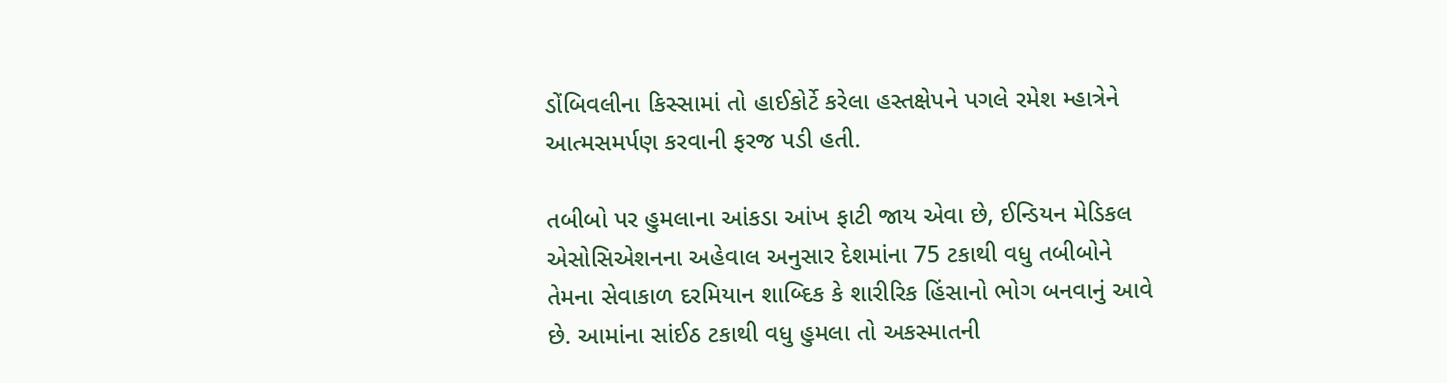ડોંબિવલીના કિસ્સામાં તો હાઈકોર્ટે કરેલા હસ્તક્ષેપને પગલે રમેશ મ્હાત્રેને આત્મસમર્પણ કરવાની ફરજ પડી હતી.

તબીબો પર હુમલાના આંકડા આંખ ફાટી જાય એવા છે, ઈન્ડિયન મેડિકલ એસોસિએશનના અહેવાલ અનુસાર દેશમાંના 75 ટકાથી વધુ તબીબોને તેમના સેવાકાળ દરમિયાન શાબ્દિક કે શારીરિક હિંસાનો ભોગ બનવાનું આવે છે. આમાંના સાંઈઠ ટકાથી વધુ હુમલા તો અકસ્માતની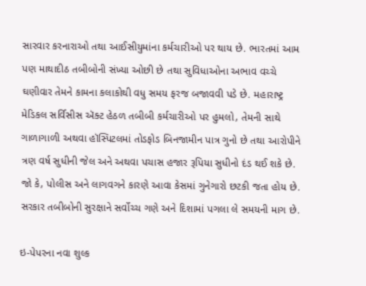સારવાર કરનારાઓ તથા આઈસીયુમાંના કર્મચારીઓ પર થાય છે. ભારતમાં આમ પણ માથાદીઠ તબીબોની સંખ્યા ઓછી છે તથા સુવિધાઓના અભાવ વચ્ચે ઘણીવાર તેમને કામના કલાકોથી વધુ સમય ફરજ બજાવવી પડે છે. મહારાષ્ટ્ર મેડિકલ સર્વિસીસ ઍક્ટ હેઠળ તબીબી કર્મચારીઓ પર હુમલો, તેમની સાથે ગાળાગાળી અથવા હૉસ્પિટલમાં તોડફોડ બિનજામીન પાત્ર ગુનો છે તથા આરોપીને ત્રણ વર્ષ સુધીની જેલ અને અથવા પચાસ હજાર રૂપિયા સુધીનો દંડ થઈ શકે છે. જો કે, પોલીસ અને લાગવગને કારણે આવા કેસમાં ગુનેગારો છટકી જતા હોય છે. સરકાર તબીબોની સુરક્ષાને સર્વોચ્ચ ગણે અને દિશામાં પગલા લે સમયની માગ છે.

ઇ-પેપરના નવા શુલ્ક